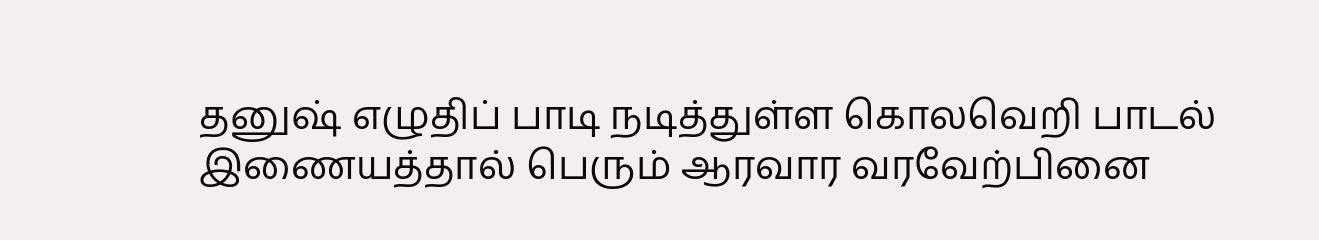தனுஷ் எழுதிப் பாடி நடித்துள்ள கொலவெறி பாடல் இணையத்தால் பெரும் ஆரவார வரவேற்பினை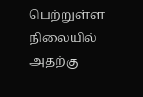பெற்றுள்ள நிலையில் அதற்கு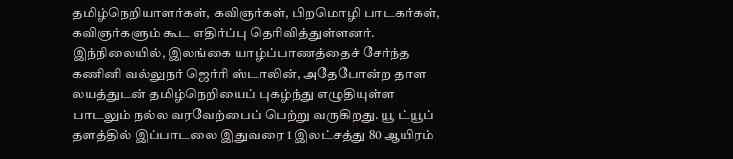தமிழ்நெறியாளர்கள், கவிஞர்கள், பிறமொழி பாடகர்கள், கவிஞர்களும் கூட எதிர்ப்பு தெரிவித்துள்ளனர்.
இந்நிலையில், இலங்கை யாழ்ப்பாணத்தைச் சேர்ந்த கணினி வல்லுநர் ஜெர்ரி ஸ்டாலின், அதேபோன்ற தாள லயத்துடன் தமிழ்நெறியைப் புகழ்ந்து எழுதியுள்ள பாடலும் நல்ல வரவேற்பைப் பெற்று வருகிறது. யூ ட்யூப் தளத்தில் இப்பாடலை இதுவரை 1 இலட்சத்து 80 ஆயிரம்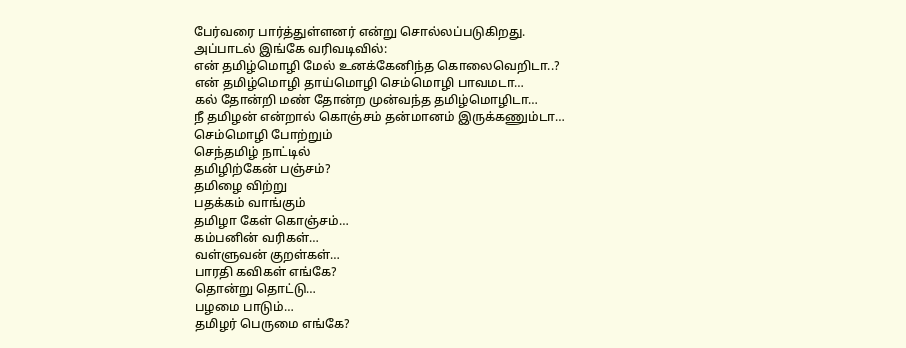பேர்வரை பார்த்துள்ளனர் என்று சொல்லப்படுகிறது.
அப்பாடல் இங்கே வரிவடிவில்:
என் தமிழ்மொழி மேல் உனக்கேனிந்த கொலைவெறிடா..?
என் தமிழ்மொழி தாய்மொழி செம்மொழி பாவமடா…
கல் தோன்றி மண் தோன்ற முன்வந்த தமிழ்மொழிடா…
நீ தமிழன் என்றால் கொஞ்சம் தன்மானம் இருக்கணும்டா…
செம்மொழி போற்றும்
செந்தமிழ் நாட்டில்
தமிழிற்கேன் பஞ்சம்?
தமிழை விற்று
பதக்கம் வாங்கும்
தமிழா கேள் கொஞ்சம்…
கம்பனின் வரிகள்…
வள்ளுவன் குறள்கள்…
பாரதி கவிகள் எங்கே?
தொன்று தொட்டு…
பழமை பாடும்…
தமிழர் பெருமை எங்கே?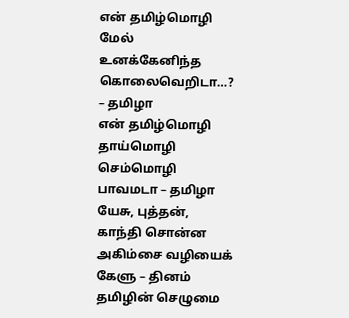என் தமிழ்மொழி மேல் உனக்கேனிந்த கொலைவெறிடா…? – தமிழா
என் தமிழ்மொழி தாய்மொழி செம்மொழி பாவமடா – தமிழா
யேசு, புத்தன்,
காந்தி சொன்ன
அகிம்சை வழியைக் கேளு – தினம்
தமிழின் செழுமை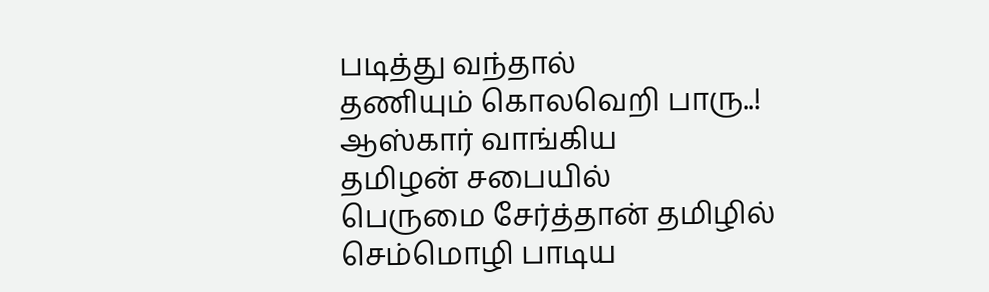படித்து வந்தால்
தணியும் கொலவெறி பாரு..!
ஆஸ்கார் வாங்கிய
தமிழன் சபையில்
பெருமை சேர்த்தான் தமிழில்
செம்மொழி பாடிய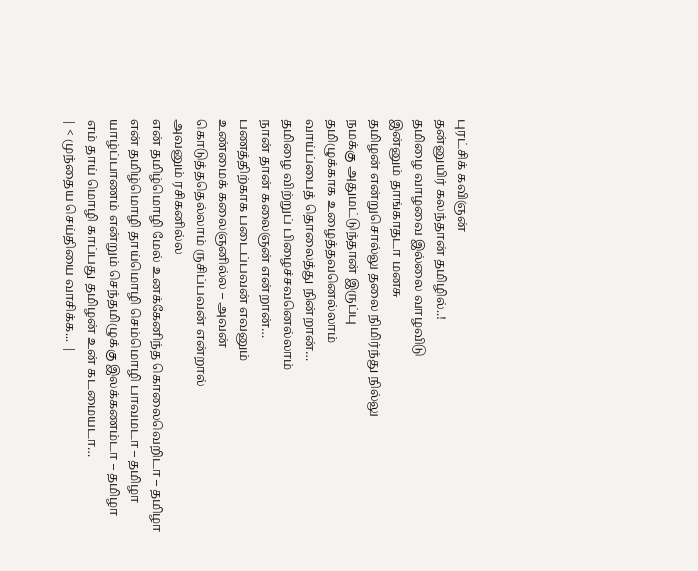புரட்சிக் கவிஞன்
தன்னுயிர் கலந்தான் தமிழில்..!
தமிழை வாழவை இல்லை வாழவிடு
இன்னும் தாங்காதடா மனசு
தமிழன் என்றுசொல்லு தலை நிமிர்ந்து நில்லு
நமக்கு அதுமட்டுந்தான் இருப்பு
தமிழுக்காக உழைத்தவனெல்லாம்
வாய்ப்பைத் தொலைத்து நின்றான்…
தமிழை விற்றுப் பிழைச்சவனெல்லாம்
நான் தான் கலைஞன் என்றான்…
பணத்திற்காக படைப்பவன் எவனும்
உண்மைக் கலைஞனில்ல – அவன்
கொடுத்ததெல்லாம் ருசிப்பவன் என்றால்
அவனும் ரசிகனில்ல
என் தமிழ்மொழி மேல் உனக்கேனிந்த கொலைவெறிடா – தமிழா
என் தமிழ்மொழி தாய்மொழி செம்மொழி பாவமடா – தமிழா
யாழ்ப்பாணம் என்றும் செந்தமிழுக்கு இலக்கணம்டா – தமிழா
எம் தாய் மொழி காப்பது தமிழன் உன் கடமையடா…
| < முந்தைய செய்தியை வாசிக்க... |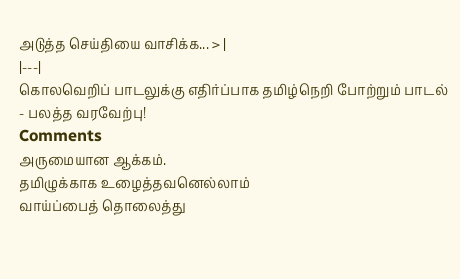அடுத்த செய்தியை வாசிக்க... > |
|---|
கொலவெறிப் பாடலுக்கு எதிர்ப்பாக தமிழ்நெறி போற்றும் பாடல் - பலத்த வரவேற்பு!
Comments
அருமையான ஆக்கம்.
தமிழுக்காக உழைத்தவனெல்லாம்
வாய்ப்பைத் தொலைத்து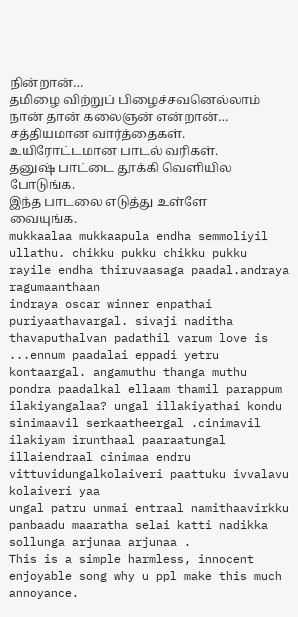நின்றான்…
தமிழை விற்றுப் பிழைச்சவனெல்லாம்
நான் தான் கலைஞன் என்றான்…
சத்தியமான வார்த்தைகள். உயிரோட்டமான பாடல் வரிகள்.
தனுஷ் பாட்டை தூக்கி வெளியில போடுங்க.
இந்த பாடலை எடுத்து உள்ளே வையுங்க.
mukkaalaa mukkaapula endha semmoliyil ullathu. chikku pukku chikku pukku rayile endha thiruvaasaga paadal.andraya ragumaanthaan
indraya oscar winner enpathai puriyaathavargal. sivaji naditha thavaputhalvan padathil varum love is ...ennum paadalai eppadi yetru kontaargal. angamuthu thanga muthu pondra paadalkal ellaam thamil parappum ilakiyangalaa? ungal illakiyathai kondu sinimaavil serkaatheergal .cinimavil ilakiyam irunthaal paaraatungal illaiendraal cinimaa endru vittuvidungalkolaiveri paattuku ivvalavu kolaiveri yaa
ungal patru unmai entraal namithaavirkku panbaadu maaratha selai katti nadikka sollunga arjunaa arjunaa .
This is a simple harmless, innocent enjoyable song why u ppl make this much annoyance.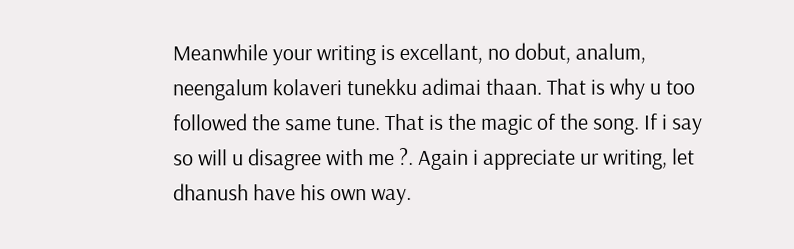Meanwhile your writing is excellant, no dobut, analum, neengalum kolaveri tunekku adimai thaan. That is why u too followed the same tune. That is the magic of the song. If i say so will u disagree with me ?. Again i appreciate ur writing, let dhanush have his own way.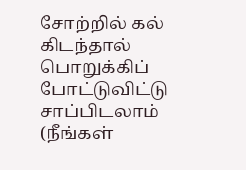சோற்றில் கல் கிடந்தால் பொறுக்கிப் போட்டுவிட்டு சாப்பிடலாம் (நீங்கள்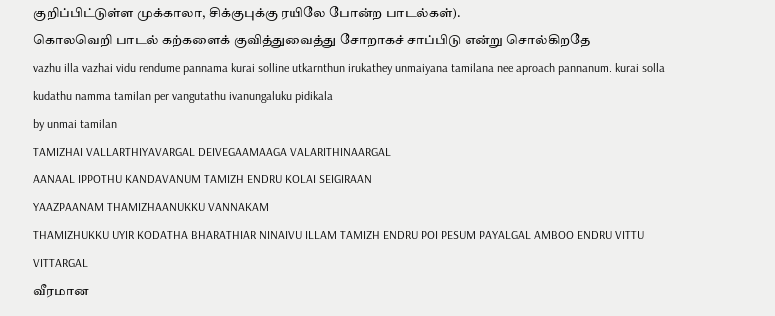குறிப்பிட்டுள்ள முக்காலா, சிக்குபுக்கு ரயிலே போன்ற பாடல்கள்).
கொலவெறி பாடல் கற்களைக் குவித்துவைத்து சோறாகச் சாப்பிடு என்று சொல்கிறதே
vazhu illa vazhai vidu rendume pannama kurai solline utkarnthun irukathey unmaiyana tamilana nee aproach pannanum. kurai solla kudathu namma tamilan per vangutathu ivanungaluku pidikala
by unmai tamilan
TAMIZHAI VALLARTHIYAVARGAL DEIVEGAAMAAGA VALARITHINAARGAL
AANAAL IPPOTHU KANDAVANUM TAMIZH ENDRU KOLAI SEIGIRAAN
YAAZPAANAM THAMIZHAANUKKU VANNAKAM
THAMIZHUKKU UYIR KODATHA BHARATHIAR NINAIVU ILLAM TAMIZH ENDRU POI PESUM PAYALGAL AMBOO ENDRU VITTU VITTARGAL
வீரமான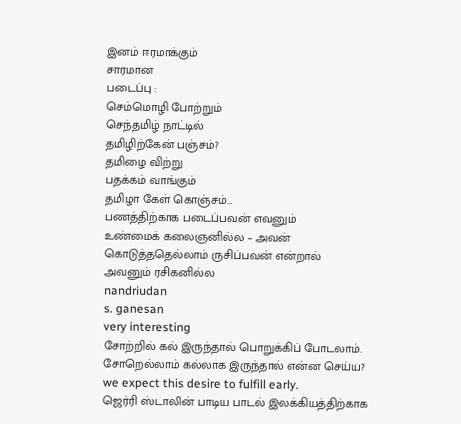இனம் ஈரமாக்கும்
சாரமான
படைப்பு :
செம்மொழி போற்றும்
செந்தமிழ் நாட்டில்
தமிழிற்கேன் பஞ்சம்?
தமிழை விற்று
பதக்கம் வாங்கும்
தமிழா கேள் கொஞ்சம்…
பணத்திற்காக படைப்பவன் எவனும்
உண்மைக் கலைஞனில்ல – அவன்
கொடுத்ததெல்லாம் ருசிப்பவன் என்றால்
அவனும் ரசிகனில்ல
nandriudan
s. ganesan
very interesting
சோற்றில் கல் இருந்தால் பொறுக்கிப் போடலாம். சோறெல்லாம் கல்லாக இருந்தால் என்ன செய்ய?
we expect this desire to fulfill early.
ஜெர்ரி ஸ்டாலின் பாடிய பாடல் இலக்கியத்திற்காக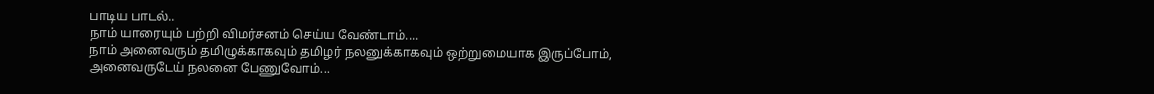பாடிய பாடல்..
நாம் யாரையும் பற்றி விமர்சனம் செய்ய வேண்டாம்....
நாம் அனைவரும் தமிழுக்காகவும் தமிழர் நலனுக்காகவும் ஒற்றுமையாக இருப்போம், அனைவருடேய் நலனை பேணுவோம்...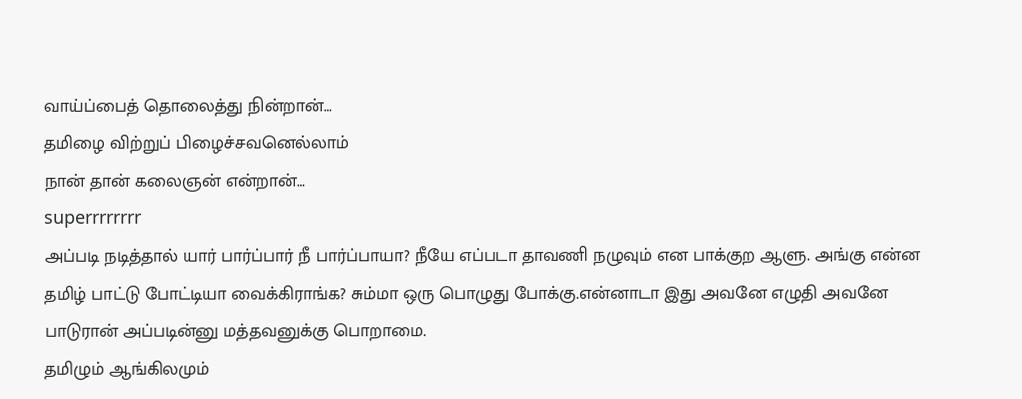வாய்ப்பைத் தொலைத்து நின்றான்…
தமிழை விற்றுப் பிழைச்சவனெல்லாம்
நான் தான் கலைஞன் என்றான்…
superrrrrrrr
அப்படி நடித்தால் யார் பார்ப்பார் நீ பார்ப்பாயா? நீயே எப்படா தாவணி நழுவும் என பாக்குற ஆளு. அங்கு என்ன தமிழ் பாட்டு போட்டியா வைக்கிராங்க? சும்மா ஒரு பொழுது போக்கு.என்னாடா இது அவனே எழுதி அவனே பாடுரான் அப்படின்னு மத்தவனுக்கு பொறாமை.
தமிழும் ஆங்கிலமும்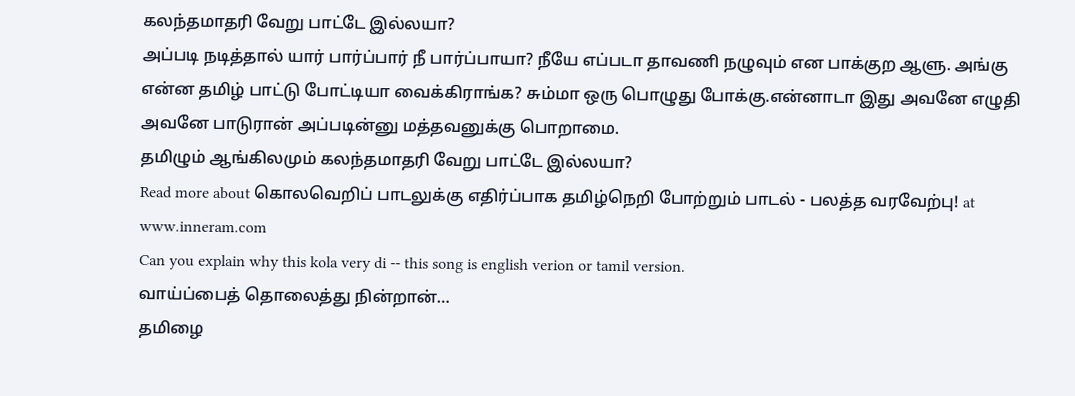கலந்தமாதரி வேறு பாட்டே இல்லயா?
அப்படி நடித்தால் யார் பார்ப்பார் நீ பார்ப்பாயா? நீயே எப்படா தாவணி நழுவும் என பாக்குற ஆளு. அங்கு என்ன தமிழ் பாட்டு போட்டியா வைக்கிராங்க? சும்மா ஒரு பொழுது போக்கு.என்னாடா இது அவனே எழுதி அவனே பாடுரான் அப்படின்னு மத்தவனுக்கு பொறாமை.
தமிழும் ஆங்கிலமும் கலந்தமாதரி வேறு பாட்டே இல்லயா?
Read more about கொலவெறிப் பாடலுக்கு எதிர்ப்பாக தமிழ்நெறி போற்றும் பாடல் - பலத்த வரவேற்பு! at www.inneram.com
Can you explain why this kola very di -- this song is english verion or tamil version.
வாய்ப்பைத் தொலைத்து நின்றான்…
தமிழை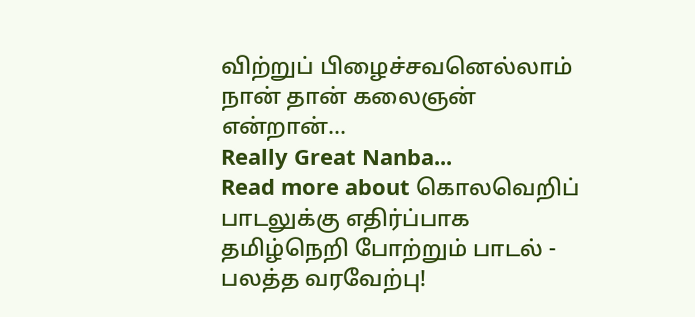விற்றுப் பிழைச்சவனெல்லாம்
நான் தான் கலைஞன் என்றான்…
Really Great Nanba...
Read more about கொலவெறிப் பாடலுக்கு எதிர்ப்பாக தமிழ்நெறி போற்றும் பாடல் - பலத்த வரவேற்பு!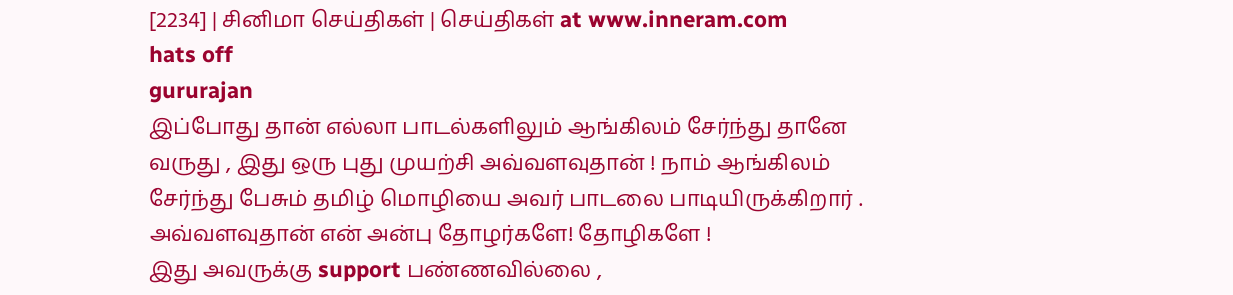[2234] | சினிமா செய்திகள் | செய்திகள் at www.inneram.com
hats off
gururajan
இப்போது தான் எல்லா பாடல்களிலும் ஆங்கிலம் சேர்ந்து தானே வருது , இது ஒரு புது முயற்சி அவ்வளவுதான் ! நாம் ஆங்கிலம் சேர்ந்து பேசும் தமிழ் மொழியை அவர் பாடலை பாடியிருக்கிறார் .
அவ்வளவுதான் என் அன்பு தோழர்களே! தோழிகளே !
இது அவருக்கு support பண்ணவில்லை ,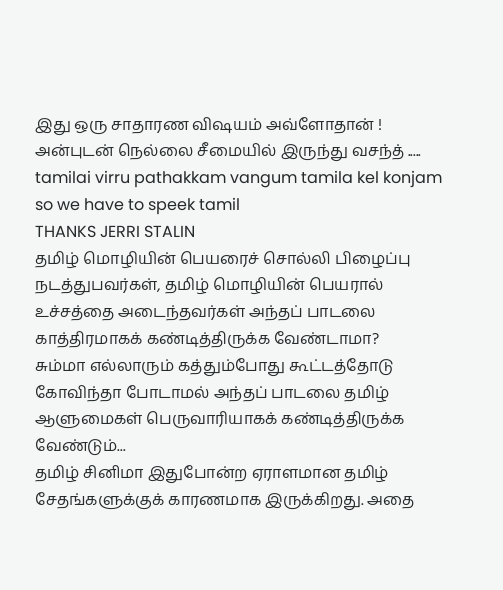இது ஒரு சாதாரண விஷயம் அவ்ளோதான் !
அன்புடன் நெல்லை சீமையில் இருந்து வசந்த் .....
tamilai virru pathakkam vangum tamila kel konjam
so we have to speek tamil
THANKS JERRI STALIN
தமிழ் மொழியின் பெயரைச் சொல்லி பிழைப்பு நடத்துபவர்கள், தமிழ் மொழியின் பெயரால் உச்சத்தை அடைந்தவர்கள் அந்தப் பாடலை காத்திரமாகக் கண்டித்திருக்க வேண்டாமா?
சும்மா எல்லாரும் கத்தும்போது கூட்டத்தோடு கோவிந்தா போடாமல் அந்தப் பாடலை தமிழ் ஆளுமைகள் பெருவாரியாகக் கண்டித்திருக்க வேண்டும்...
தமிழ் சினிமா இதுபோன்ற ஏராளமான தமிழ் சேதங்களுக்குக் காரணமாக இருக்கிறது. அதை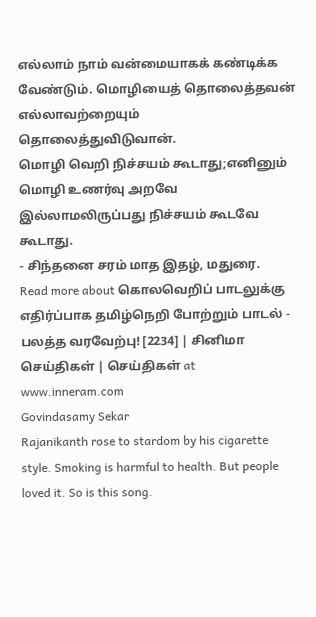எல்லாம் நாம் வன்மையாகக் கண்டிக்க வேண்டும். மொழியைத் தொலைத்தவன் எல்லாவற்றையும் தொலைத்துவிடுவான்.
மொழி வெறி நிச்சயம் கூடாது;எனினும் மொழி உணர்வு அறவே இல்லாமலிருப்பது நிச்சயம் கூடவே கூடாது.
- சிந்தனை சரம் மாத இதழ், மதுரை.
Read more about கொலவெறிப் பாடலுக்கு எதிர்ப்பாக தமிழ்நெறி போற்றும் பாடல் - பலத்த வரவேற்பு! [2234] | சினிமா செய்திகள் | செய்திகள் at www.inneram.com
Govindasamy Sekar
Rajanikanth rose to stardom by his cigarette style. Smoking is harmful to health. But people loved it. So is this song.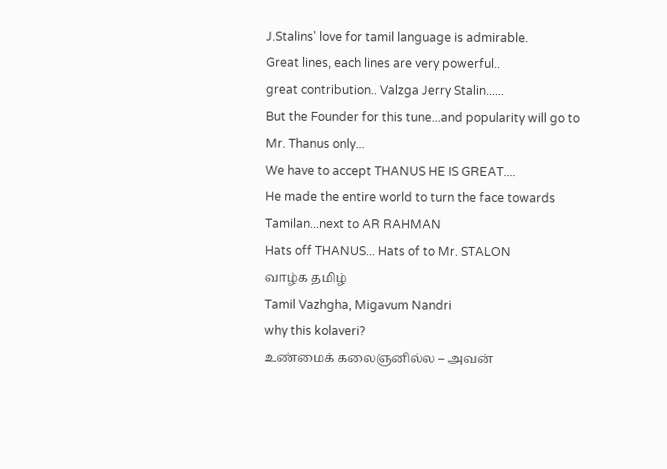J.Stalins' love for tamil language is admirable.
Great lines, each lines are very powerful..
great contribution.. Valzga Jerry Stalin......
But the Founder for this tune...and popularity will go to Mr. Thanus only...
We have to accept THANUS HE IS GREAT....
He made the entire world to turn the face towards Tamilan...next to AR RAHMAN
Hats off THANUS... Hats of to Mr. STALON
வாழ்க தமிழ்
Tamil Vazhgha, Migavum Nandri
why this kolaveri?
உண்மைக் கலைஞனில்ல – அவன்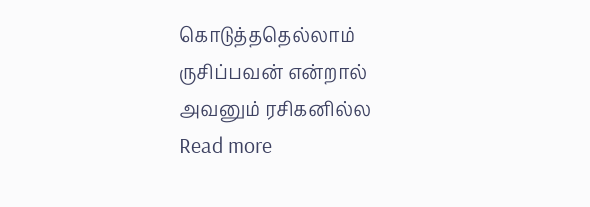கொடுத்ததெல்லாம் ருசிப்பவன் என்றால்
அவனும் ரசிகனில்ல
Read more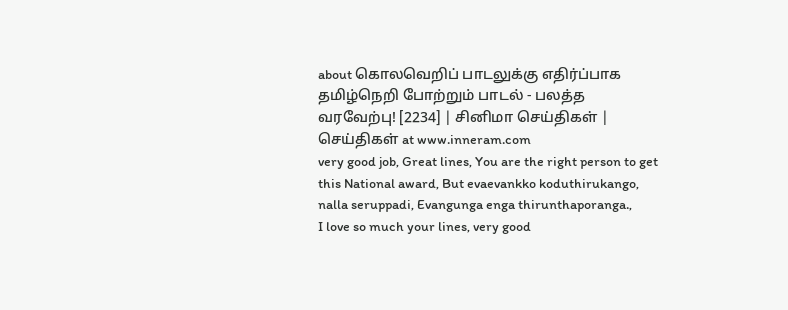about கொலவெறிப் பாடலுக்கு எதிர்ப்பாக தமிழ்நெறி போற்றும் பாடல் - பலத்த வரவேற்பு! [2234] | சினிமா செய்திகள் | செய்திகள் at www.inneram.com
very good job, Great lines, You are the right person to get this National award, But evaevankko koduthirukango,
nalla seruppadi, Evangunga enga thirunthaporanga.,
I love so much your lines, very good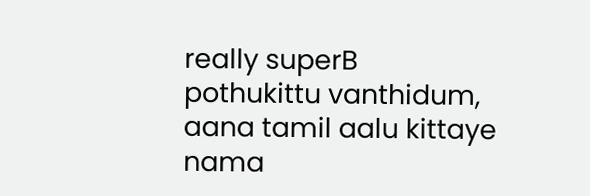really superB
pothukittu vanthidum, aana tamil aalu kittaye nama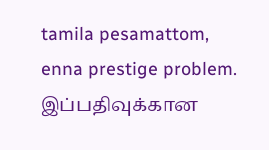tamila pesamattom, enna prestige problem.
இப்பதிவுக்கான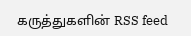கருத்துகளின் RSS feed